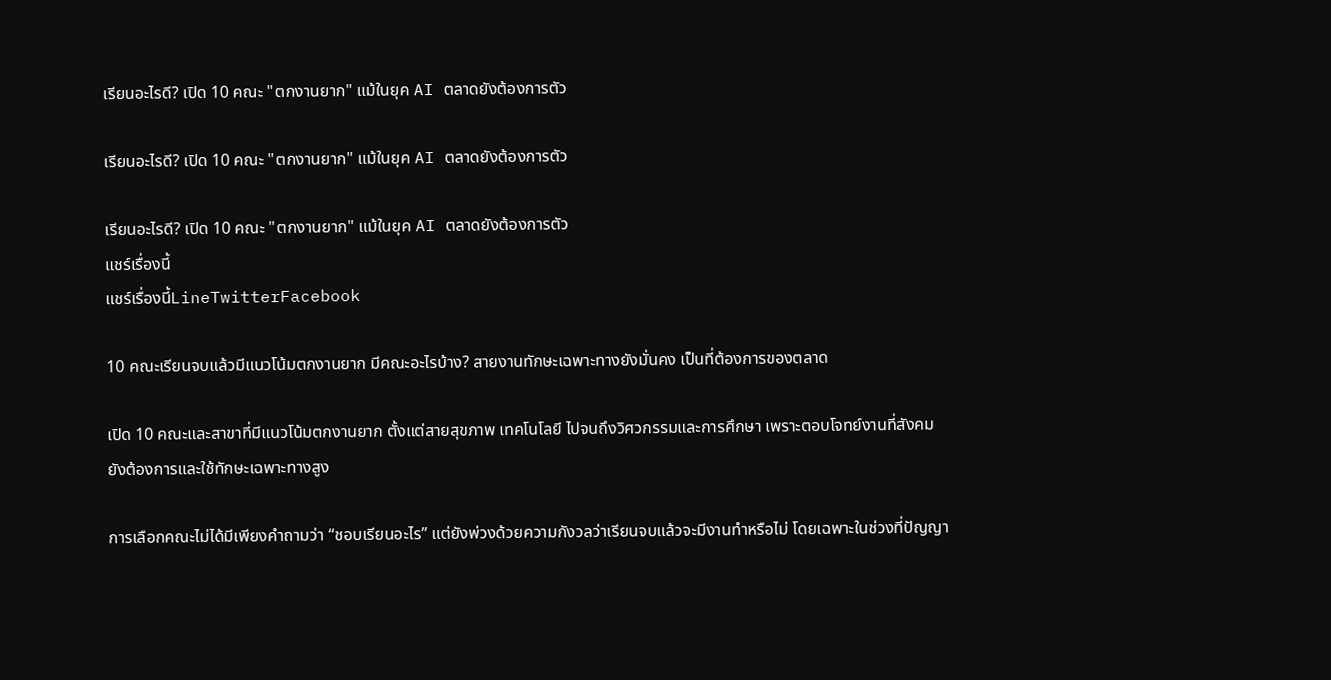เรียนอะไรดี? เปิด 10 คณะ "ตกงานยาก" แม้ในยุค AI ตลาดยังต้องการตัว

เรียนอะไรดี? เปิด 10 คณะ "ตกงานยาก" แม้ในยุค AI ตลาดยังต้องการตัว

เรียนอะไรดี? เปิด 10 คณะ "ตกงานยาก" แม้ในยุค AI ตลาดยังต้องการตัว
แชร์เรื่องนี้
แชร์เรื่องนี้LineTwitterFacebook

10 คณะเรียนจบแล้วมีแนวโน้มตกงานยาก มีคณะอะไรบ้าง? สายงานทักษะเฉพาะทางยังมั่นคง เป็นที่ต้องการของตลาด

เปิด 10 คณะและสาขาที่มีแนวโน้มตกงานยาก ตั้งแต่สายสุขภาพ เทคโนโลยี ไปจนถึงวิศวกรรมและการศึกษา เพราะตอบโจทย์งานที่สังคมยังต้องการและใช้ทักษะเฉพาะทางสูง

การเลือกคณะไม่ได้มีเพียงคำถามว่า “ชอบเรียนอะไร” แต่ยังพ่วงด้วยความกังวลว่าเรียนจบแล้วจะมีงานทำหรือไม่ โดยเฉพาะในช่วงที่ปัญญา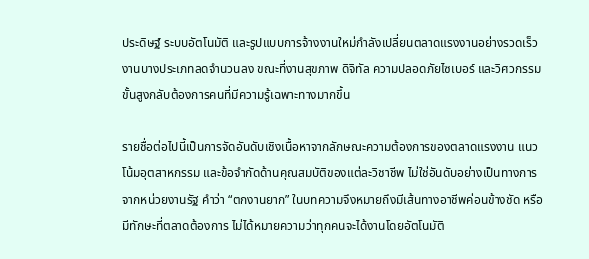ประดิษฐ์ ระบบอัตโนมัติ และรูปแบบการจ้างงานใหม่กำลังเปลี่ยนตลาดแรงงานอย่างรวดเร็ว งานบางประเภทลดจำนวนลง ขณะที่งานสุขภาพ ดิจิทัล ความปลอดภัยไซเบอร์ และวิศวกรรมขั้นสูงกลับต้องการคนที่มีความรู้เฉพาะทางมากขึ้น

รายชื่อต่อไปนี้เป็นการจัดอันดับเชิงเนื้อหาจากลักษณะความต้องการของตลาดแรงงาน แนวโน้มอุตสาหกรรม และข้อจำกัดด้านคุณสมบัติของแต่ละวิชาชีพ ไม่ใช่อันดับอย่างเป็นทางการจากหน่วยงานรัฐ คำว่า “ตกงานยาก” ในบทความจึงหมายถึงมีเส้นทางอาชีพค่อนข้างชัด หรือมีทักษะที่ตลาดต้องการ ไม่ได้หมายความว่าทุกคนจะได้งานโดยอัตโนมัติ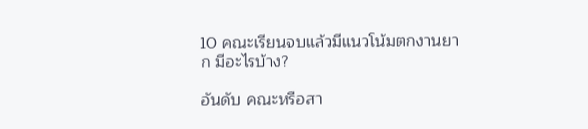10 คณะเรียนจบแล้วมีแนวโน้มตกงานยาก มีอะไรบ้าง?

อันดับ คณะหรือสา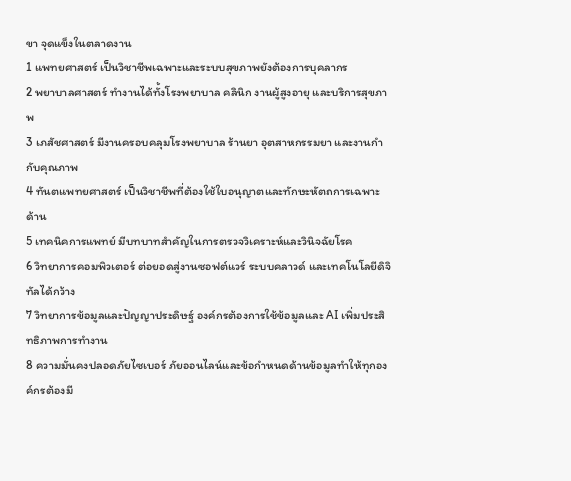ขา จุดแข็งในตลาดงาน
1 แพทยศาสตร์ เป็นวิชาชีพเฉพาะและระบบสุขภาพยังต้องการบุคลากร
2 พยาบาลศาสตร์ ทำงานได้ทั้งโรงพยาบาล คลินิก งานผู้สูงอายุ และบริการสุขภาพ
3 เภสัชศาสตร์ มีงานครอบคลุมโรงพยาบาล ร้านยา อุตสาหกรรมยา และงานกำกับคุณภาพ
4 ทันตแพทยศาสตร์ เป็นวิชาชีพที่ต้องใช้ใบอนุญาตและทักษะหัตถการเฉพาะด้าน
5 เทคนิคการแพทย์ มีบทบาทสำคัญในการตรวจวิเคราะห์และวินิจฉัยโรค
6 วิทยาการคอมพิวเตอร์ ต่อยอดสู่งานซอฟต์แวร์ ระบบคลาวด์ และเทคโนโลยีดิจิทัลได้กว้าง
7 วิทยาการข้อมูลและปัญญาประดิษฐ์ องค์กรต้องการใช้ข้อมูลและ AI เพิ่มประสิทธิภาพการทำงาน
8 ความมั่นคงปลอดภัยไซเบอร์ ภัยออนไลน์และข้อกำหนดด้านข้อมูลทำให้ทุกองค์กรต้องมี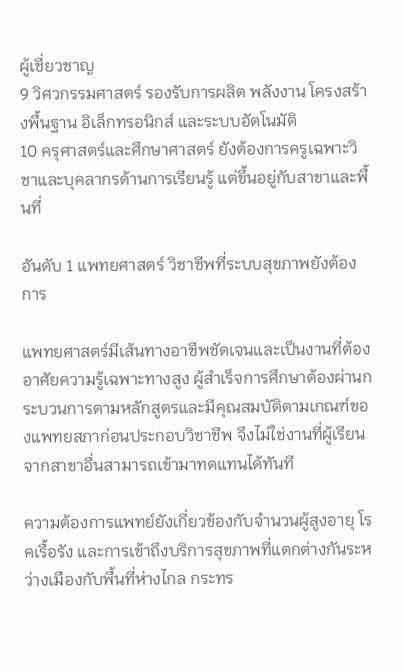ผู้เชี่ยวชาญ
9 วิศวกรรมศาสตร์ รองรับการผลิต พลังงาน โครงสร้างพื้นฐาน อิเล็กทรอนิกส์ และระบบอัตโนมัติ
10 ครุศาสตร์และศึกษาศาสตร์ ยังต้องการครูเฉพาะวิชาและบุคลากรด้านการเรียนรู้ แต่ขึ้นอยู่กับสาขาและพื้นที่

อันดับ 1 แพทยศาสตร์ วิชาชีพที่ระบบสุขภาพยังต้องการ

แพทยศาสตร์มีเส้นทางอาชีพชัดเจนและเป็นงานที่ต้องอาศัยความรู้เฉพาะทางสูง ผู้สำเร็จการศึกษาต้องผ่านกระบวนการตามหลักสูตรและมีคุณสมบัติตามเกณฑ์ของแพทยสภาก่อนประกอบวิชาชีพ จึงไม่ใช่งานที่ผู้เรียนจากสาขาอื่นสามารถเข้ามาทดแทนได้ทันที

ความต้องการแพทย์ยังเกี่ยวข้องกับจำนวนผู้สูงอายุ โรคเรื้อรัง และการเข้าถึงบริการสุขภาพที่แตกต่างกันระหว่างเมืองกับพื้นที่ห่างไกล กระทร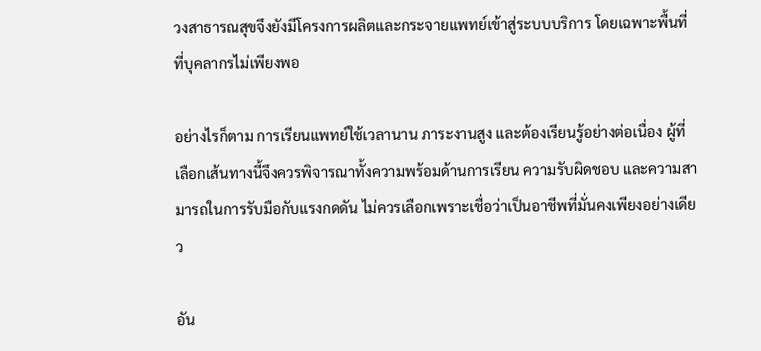วงสาธารณสุขจึงยังมีโครงการผลิตและกระจายแพทย์เข้าสู่ระบบบริการ โดยเฉพาะพื้นที่ที่บุคลากรไม่เพียงพอ

อย่างไรก็ตาม การเรียนแพทย์ใช้เวลานาน ภาระงานสูง และต้องเรียนรู้อย่างต่อเนื่อง ผู้ที่เลือกเส้นทางนี้จึงควรพิจารณาทั้งความพร้อมด้านการเรียน ความรับผิดชอบ และความสามารถในการรับมือกับแรงกดดัน ไม่ควรเลือกเพราะเชื่อว่าเป็นอาชีพที่มั่นคงเพียงอย่างเดียว

อัน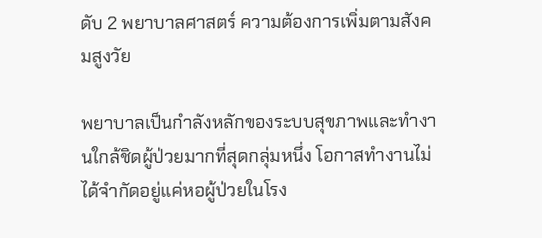ดับ 2 พยาบาลศาสตร์ ความต้องการเพิ่มตามสังคมสูงวัย

พยาบาลเป็นกำลังหลักของระบบสุขภาพและทำงานใกล้ชิดผู้ป่วยมากที่สุดกลุ่มหนึ่ง โอกาสทำงานไม่ได้จำกัดอยู่แค่หอผู้ป่วยในโรง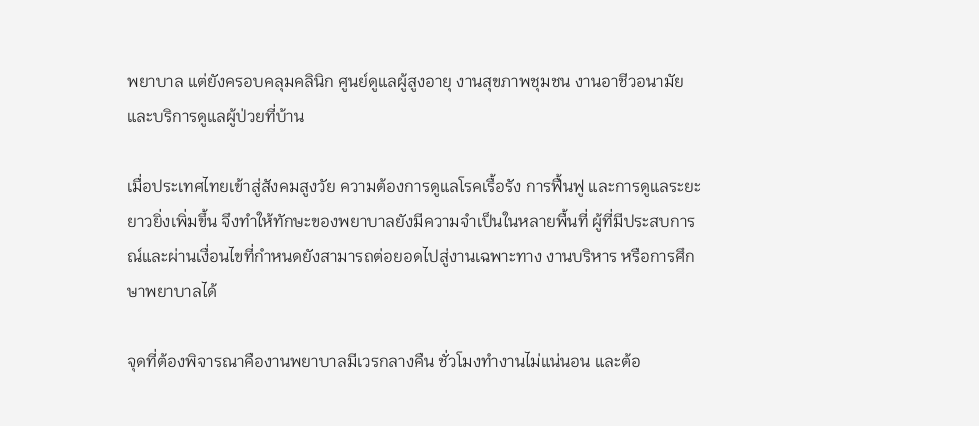พยาบาล แต่ยังครอบคลุมคลินิก ศูนย์ดูแลผู้สูงอายุ งานสุขภาพชุมชน งานอาชีวอนามัย และบริการดูแลผู้ป่วยที่บ้าน

เมื่อประเทศไทยเข้าสู่สังคมสูงวัย ความต้องการดูแลโรคเรื้อรัง การฟื้นฟู และการดูแลระยะยาวยิ่งเพิ่มขึ้น จึงทำให้ทักษะของพยาบาลยังมีความจำเป็นในหลายพื้นที่ ผู้ที่มีประสบการณ์และผ่านเงื่อนไขที่กำหนดยังสามารถต่อยอดไปสู่งานเฉพาะทาง งานบริหาร หรือการศึกษาพยาบาลได้

จุดที่ต้องพิจารณาคืองานพยาบาลมีเวรกลางคืน ชั่วโมงทำงานไม่แน่นอน และต้อ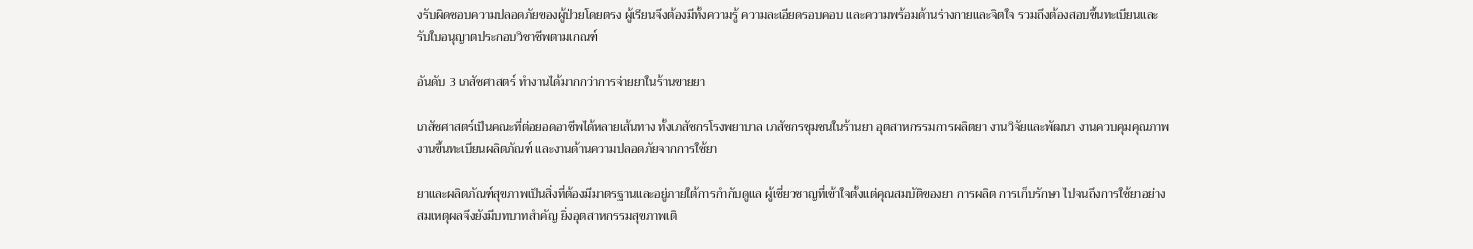งรับผิดชอบความปลอดภัยของผู้ป่วยโดยตรง ผู้เรียนจึงต้องมีทั้งความรู้ ความละเอียดรอบคอบ และความพร้อมด้านร่างกายและจิตใจ รวมถึงต้องสอบขึ้นทะเบียนและรับใบอนุญาตประกอบวิชาชีพตามเกณฑ์

อันดับ 3 เภสัชศาสตร์ ทำงานได้มากกว่าการจ่ายยาในร้านขายยา

เภสัชศาสตร์เป็นคณะที่ต่อยอดอาชีพได้หลายเส้นทาง ทั้งเภสัชกรโรงพยาบาล เภสัชกรชุมชนในร้านยา อุตสาหกรรมการผลิตยา งานวิจัยและพัฒนา งานควบคุมคุณภาพ งานขึ้นทะเบียนผลิตภัณฑ์ และงานด้านความปลอดภัยจากการใช้ยา

ยาและผลิตภัณฑ์สุขภาพเป็นสิ่งที่ต้องมีมาตรฐานและอยู่ภายใต้การกำกับดูแล ผู้เชี่ยวชาญที่เข้าใจตั้งแต่คุณสมบัติของยา การผลิต การเก็บรักษา ไปจนถึงการใช้ยาอย่างสมเหตุผลจึงยังมีบทบาทสำคัญ ยิ่งอุตสาหกรรมสุขภาพเติ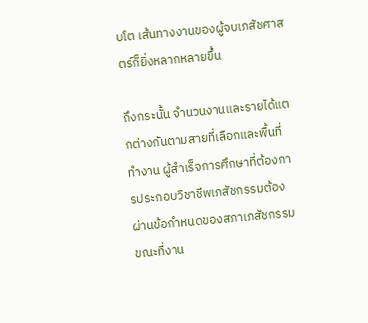บโต เส้นทางงานของผู้จบเภสัชศาสตร์ก็ยิ่งหลากหลายขึ้น

ถึงกระนั้น จำนวนงานและรายได้แตกต่างกันตามสายที่เลือกและพื้นที่ทำงาน ผู้สำเร็จการศึกษาที่ต้องการประกอบวิชาชีพเภสัชกรรมต้องผ่านข้อกำหนดของสภาเภสัชกรรม ขณะที่งาน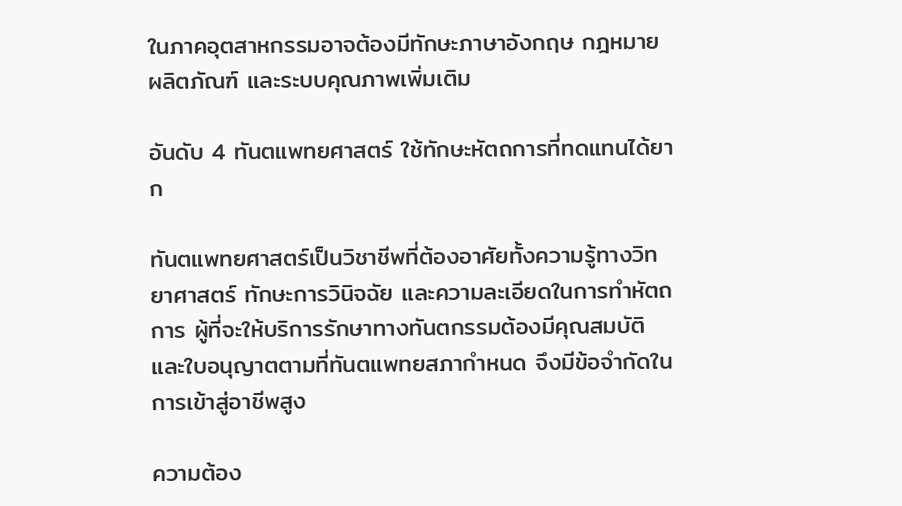ในภาคอุตสาหกรรมอาจต้องมีทักษะภาษาอังกฤษ กฎหมายผลิตภัณฑ์ และระบบคุณภาพเพิ่มเติม

อันดับ 4 ทันตแพทยศาสตร์ ใช้ทักษะหัตถการที่ทดแทนได้ยาก

ทันตแพทยศาสตร์เป็นวิชาชีพที่ต้องอาศัยทั้งความรู้ทางวิทยาศาสตร์ ทักษะการวินิจฉัย และความละเอียดในการทำหัตถการ ผู้ที่จะให้บริการรักษาทางทันตกรรมต้องมีคุณสมบัติและใบอนุญาตตามที่ทันตแพทยสภากำหนด จึงมีข้อจำกัดในการเข้าสู่อาชีพสูง

ความต้อง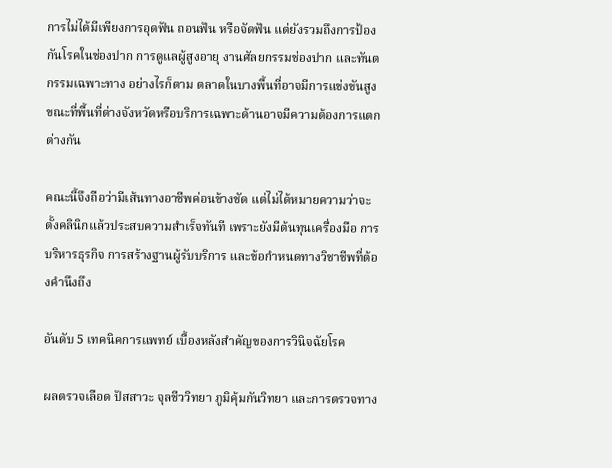การไม่ได้มีเพียงการอุดฟัน ถอนฟัน หรือจัดฟัน แต่ยังรวมถึงการป้องกันโรคในช่องปาก การดูแลผู้สูงอายุ งานศัลยกรรมช่องปาก และทันตกรรมเฉพาะทาง อย่างไรก็ตาม ตลาดในบางพื้นที่อาจมีการแข่งขันสูง ขณะที่พื้นที่ต่างจังหวัดหรือบริการเฉพาะด้านอาจมีความต้องการแตกต่างกัน

คณะนี้จึงถือว่ามีเส้นทางอาชีพค่อนข้างชัด แต่ไม่ได้หมายความว่าจะตั้งคลินิกแล้วประสบความสำเร็จทันที เพราะยังมีต้นทุนเครื่องมือ การบริหารธุรกิจ การสร้างฐานผู้รับบริการ และข้อกำหนดทางวิชาชีพที่ต้องคำนึงถึง

อันดับ 5 เทคนิคการแพทย์ เบื้องหลังสำคัญของการวินิจฉัยโรค

ผลตรวจเลือด ปัสสาวะ จุลชีววิทยา ภูมิคุ้มกันวิทยา และการตรวจทาง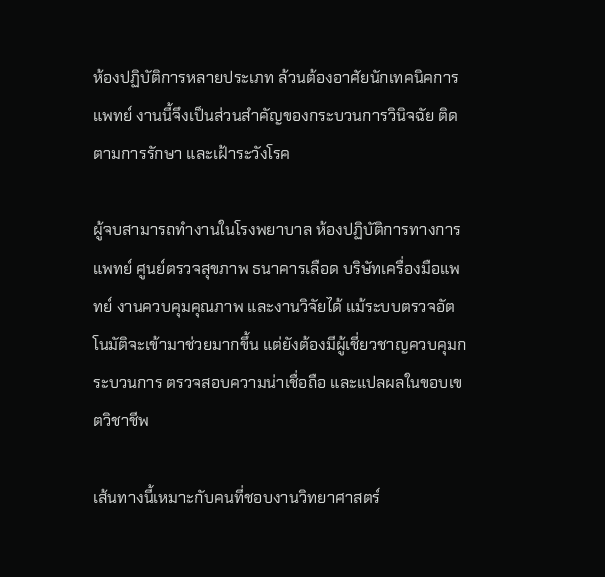ห้องปฏิบัติการหลายประเภท ล้วนต้องอาศัยนักเทคนิคการแพทย์ งานนี้จึงเป็นส่วนสำคัญของกระบวนการวินิจฉัย ติดตามการรักษา และเฝ้าระวังโรค

ผู้จบสามารถทำงานในโรงพยาบาล ห้องปฏิบัติการทางการแพทย์ ศูนย์ตรวจสุขภาพ ธนาคารเลือด บริษัทเครื่องมือแพทย์ งานควบคุมคุณภาพ และงานวิจัยได้ แม้ระบบตรวจอัตโนมัติจะเข้ามาช่วยมากขึ้น แต่ยังต้องมีผู้เชี่ยวชาญควบคุมกระบวนการ ตรวจสอบความน่าเชื่อถือ และแปลผลในขอบเขตวิชาชีพ

เส้นทางนี้เหมาะกับคนที่ชอบงานวิทยาศาสตร์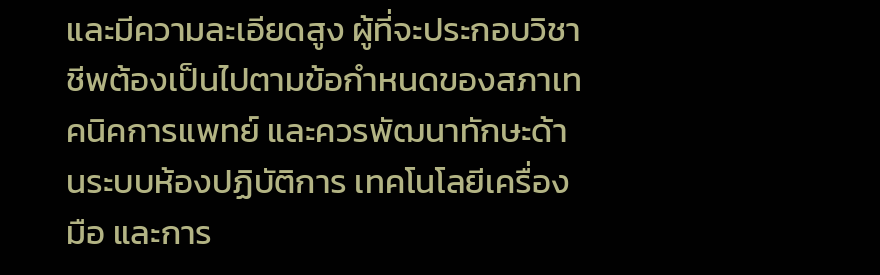และมีความละเอียดสูง ผู้ที่จะประกอบวิชาชีพต้องเป็นไปตามข้อกำหนดของสภาเทคนิคการแพทย์ และควรพัฒนาทักษะด้านระบบห้องปฏิบัติการ เทคโนโลยีเครื่องมือ และการ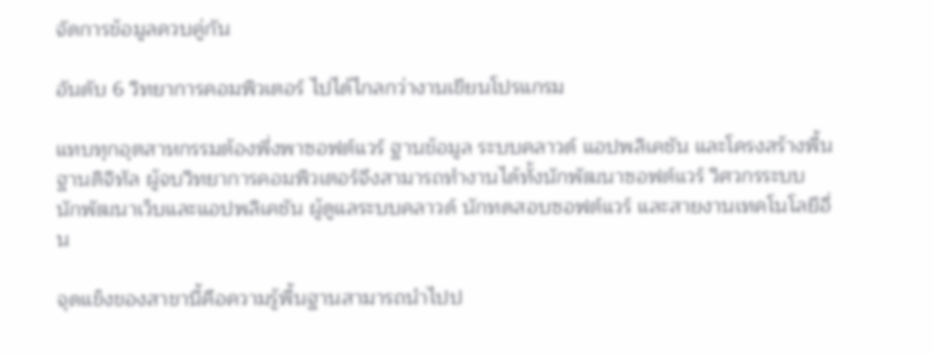จัดการข้อมูลควบคู่กัน

อันดับ 6 วิทยาการคอมพิวเตอร์ ไปได้ไกลกว่างานเขียนโปรแกรม

แทบทุกอุตสาหกรรมต้องพึ่งพาซอฟต์แวร์ ฐานข้อมูล ระบบคลาวด์ แอปพลิเคชัน และโครงสร้างพื้นฐานดิจิทัล ผู้จบวิทยาการคอมพิวเตอร์จึงสามารถทำงานได้ทั้งนักพัฒนาซอฟต์แวร์ วิศวกรระบบ นักพัฒนาเว็บและแอปพลิเคชัน ผู้ดูแลระบบคลาวด์ นักทดสอบซอฟต์แวร์ และสายงานเทคโนโลยีอื่น

จุดแข็งของสาขานี้คือความรู้พื้นฐานสามารถนำไปป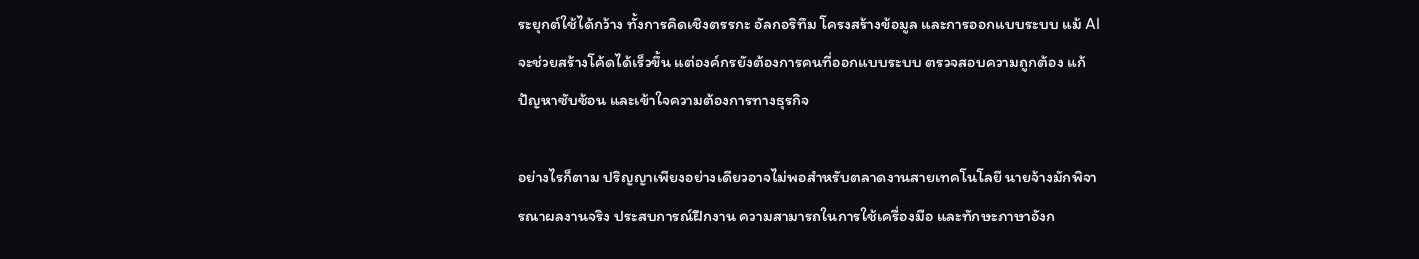ระยุกต์ใช้ได้กว้าง ทั้งการคิดเชิงตรรกะ อัลกอริทึม โครงสร้างข้อมูล และการออกแบบระบบ แม้ AI จะช่วยสร้างโค้ดได้เร็วขึ้น แต่องค์กรยังต้องการคนที่ออกแบบระบบ ตรวจสอบความถูกต้อง แก้ปัญหาซับซ้อน และเข้าใจความต้องการทางธุรกิจ

อย่างไรก็ตาม ปริญญาเพียงอย่างเดียวอาจไม่พอสำหรับตลาดงานสายเทคโนโลยี นายจ้างมักพิจารณาผลงานจริง ประสบการณ์ฝึกงาน ความสามารถในการใช้เครื่องมือ และทักษะภาษาอังก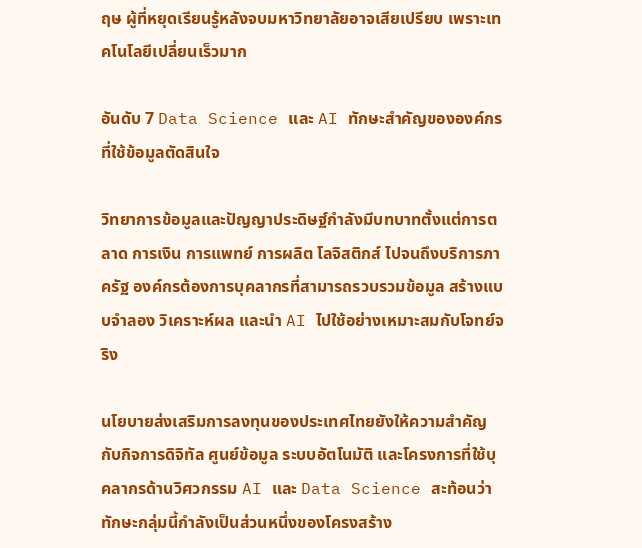ฤษ ผู้ที่หยุดเรียนรู้หลังจบมหาวิทยาลัยอาจเสียเปรียบ เพราะเทคโนโลยีเปลี่ยนเร็วมาก

อันดับ 7 Data Science และ AI ทักษะสำคัญขององค์กรที่ใช้ข้อมูลตัดสินใจ

วิทยาการข้อมูลและปัญญาประดิษฐ์กำลังมีบทบาทตั้งแต่การตลาด การเงิน การแพทย์ การผลิต โลจิสติกส์ ไปจนถึงบริการภาครัฐ องค์กรต้องการบุคลากรที่สามารถรวบรวมข้อมูล สร้างแบบจำลอง วิเคราะห์ผล และนำ AI ไปใช้อย่างเหมาะสมกับโจทย์จริง

นโยบายส่งเสริมการลงทุนของประเทศไทยยังให้ความสำคัญกับกิจการดิจิทัล ศูนย์ข้อมูล ระบบอัตโนมัติ และโครงการที่ใช้บุคลากรด้านวิศวกรรม AI และ Data Science สะท้อนว่าทักษะกลุ่มนี้กำลังเป็นส่วนหนึ่งของโครงสร้าง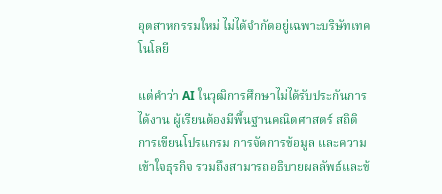อุตสาหกรรมใหม่ ไม่ได้จำกัดอยู่เฉพาะบริษัทเทคโนโลยี

แต่คำว่า AI ในวุฒิการศึกษาไม่ได้รับประกันการได้งาน ผู้เรียนต้องมีพื้นฐานคณิตศาสตร์ สถิติ การเขียนโปรแกรม การจัดการข้อมูล และความเข้าใจธุรกิจ รวมถึงสามารถอธิบายผลลัพธ์และข้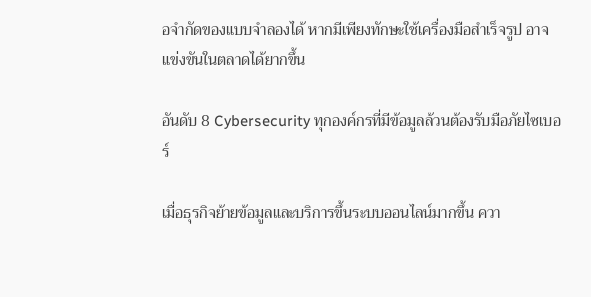อจำกัดของแบบจำลองได้ หากมีเพียงทักษะใช้เครื่องมือสำเร็จรูป อาจแข่งขันในตลาดได้ยากขึ้น

อันดับ 8 Cybersecurity ทุกองค์กรที่มีข้อมูลล้วนต้องรับมือภัยไซเบอร์

เมื่อธุรกิจย้ายข้อมูลและบริการขึ้นระบบออนไลน์มากขึ้น ควา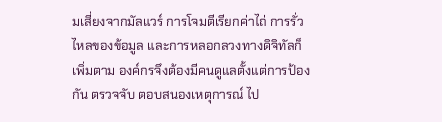มเสี่ยงจากมัลแวร์ การโจมตีเรียกค่าไถ่ การรั่วไหลของข้อมูล และการหลอกลวงทางดิจิทัลก็เพิ่มตาม องค์กรจึงต้องมีคนดูแลตั้งแต่การป้องกัน ตรวจจับ ตอบสนองเหตุการณ์ ไป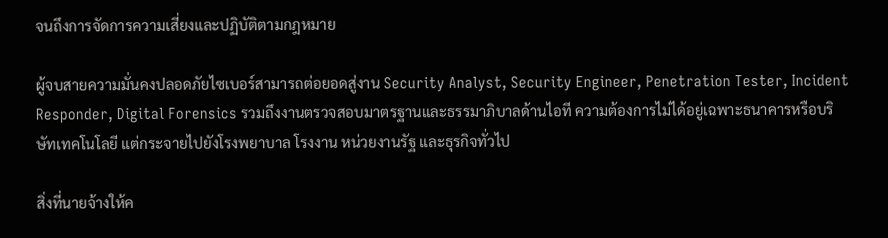จนถึงการจัดการความเสี่ยงและปฏิบัติตามกฎหมาย

ผู้จบสายความมั่นคงปลอดภัยไซเบอร์สามารถต่อยอดสู่งาน Security Analyst, Security Engineer, Penetration Tester, Incident Responder, Digital Forensics รวมถึงงานตรวจสอบมาตรฐานและธรรมาภิบาลด้านไอที ความต้องการไม่ได้อยู่เฉพาะธนาคารหรือบริษัทเทคโนโลยี แต่กระจายไปยังโรงพยาบาล โรงงาน หน่วยงานรัฐ และธุรกิจทั่วไป

สิ่งที่นายจ้างให้ค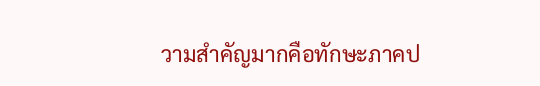วามสำคัญมากคือทักษะภาคป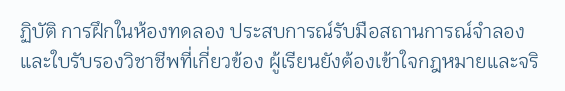ฏิบัติ การฝึกในห้องทดลอง ประสบการณ์รับมือสถานการณ์จำลอง และใบรับรองวิชาชีพที่เกี่ยวข้อง ผู้เรียนยังต้องเข้าใจกฎหมายและจริ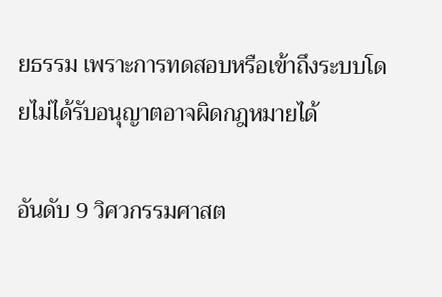ยธรรม เพราะการทดสอบหรือเข้าถึงระบบโดยไม่ได้รับอนุญาตอาจผิดกฎหมายได้

อันดับ 9 วิศวกรรมศาสต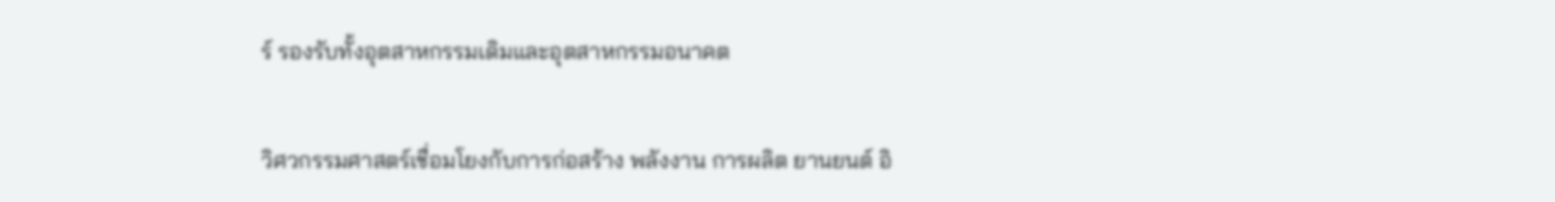ร์ รองรับทั้งอุตสาหกรรมเดิมและอุตสาหกรรมอนาคต

วิศวกรรมศาสตร์เชื่อมโยงกับการก่อสร้าง พลังงาน การผลิต ยานยนต์ อิ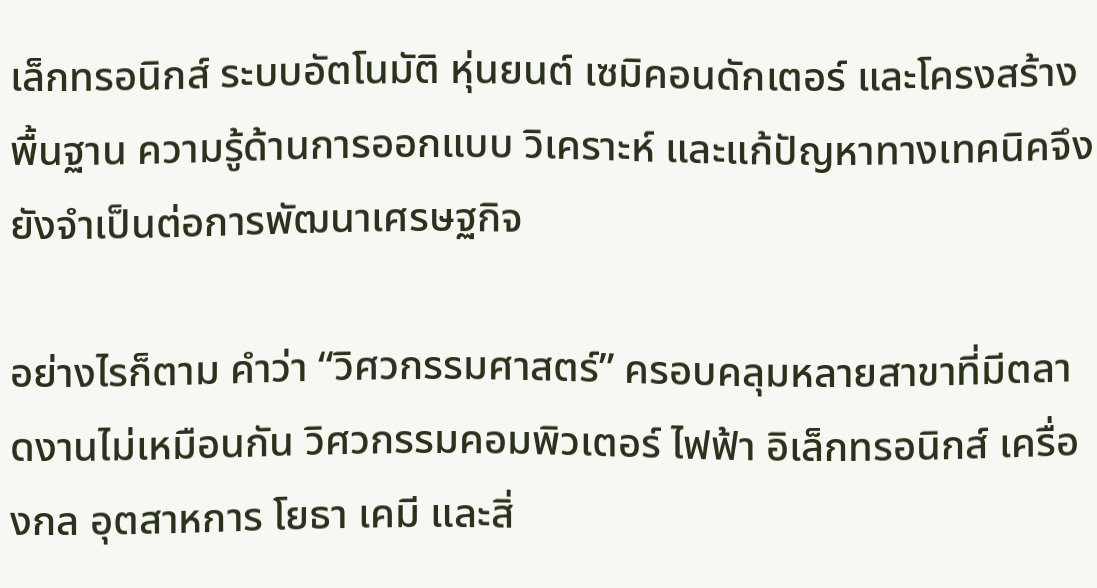เล็กทรอนิกส์ ระบบอัตโนมัติ หุ่นยนต์ เซมิคอนดักเตอร์ และโครงสร้างพื้นฐาน ความรู้ด้านการออกแบบ วิเคราะห์ และแก้ปัญหาทางเทคนิคจึงยังจำเป็นต่อการพัฒนาเศรษฐกิจ

อย่างไรก็ตาม คำว่า “วิศวกรรมศาสตร์” ครอบคลุมหลายสาขาที่มีตลาดงานไม่เหมือนกัน วิศวกรรมคอมพิวเตอร์ ไฟฟ้า อิเล็กทรอนิกส์ เครื่องกล อุตสาหการ โยธา เคมี และสิ่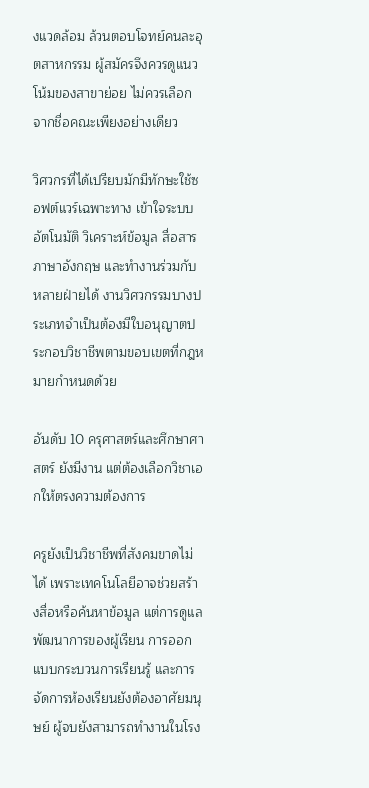งแวดล้อม ล้วนตอบโจทย์คนละอุตสาหกรรม ผู้สมัครจึงควรดูแนวโน้มของสาขาย่อย ไม่ควรเลือกจากชื่อคณะเพียงอย่างเดียว

วิศวกรที่ได้เปรียบมักมีทักษะใช้ซอฟต์แวร์เฉพาะทาง เข้าใจระบบอัตโนมัติ วิเคราะห์ข้อมูล สื่อสารภาษาอังกฤษ และทำงานร่วมกับหลายฝ่ายได้ งานวิศวกรรมบางประเภทจำเป็นต้องมีใบอนุญาตประกอบวิชาชีพตามขอบเขตที่กฎหมายกำหนดด้วย

อันดับ 10 ครุศาสตร์และศึกษาศาสตร์ ยังมีงาน แต่ต้องเลือกวิชาเอกให้ตรงความต้องการ

ครูยังเป็นวิชาชีพที่สังคมขาดไม่ได้ เพราะเทคโนโลยีอาจช่วยสร้างสื่อหรือค้นหาข้อมูล แต่การดูแลพัฒนาการของผู้เรียน การออกแบบกระบวนการเรียนรู้ และการจัดการห้องเรียนยังต้องอาศัยมนุษย์ ผู้จบยังสามารถทำงานในโรง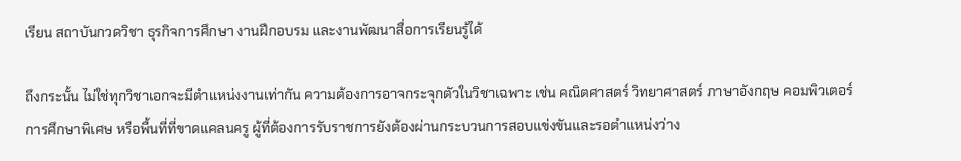เรียน สถาบันกวดวิชา ธุรกิจการศึกษา งานฝึกอบรม และงานพัฒนาสื่อการเรียนรู้ได้

ถึงกระนั้น ไม่ใช่ทุกวิชาเอกจะมีตำแหน่งงานเท่ากัน ความต้องการอาจกระจุกตัวในวิชาเฉพาะ เช่น คณิตศาสตร์ วิทยาศาสตร์ ภาษาอังกฤษ คอมพิวเตอร์ การศึกษาพิเศษ หรือพื้นที่ที่ขาดแคลนครู ผู้ที่ต้องการรับราชการยังต้องผ่านกระบวนการสอบแข่งขันและรอตำแหน่งว่าง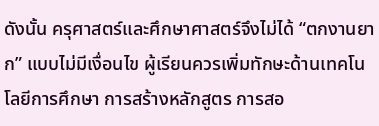ดังนั้น ครุศาสตร์และศึกษาศาสตร์จึงไม่ได้ “ตกงานยาก” แบบไม่มีเงื่อนไข ผู้เรียนควรเพิ่มทักษะด้านเทคโนโลยีการศึกษา การสร้างหลักสูตร การสอ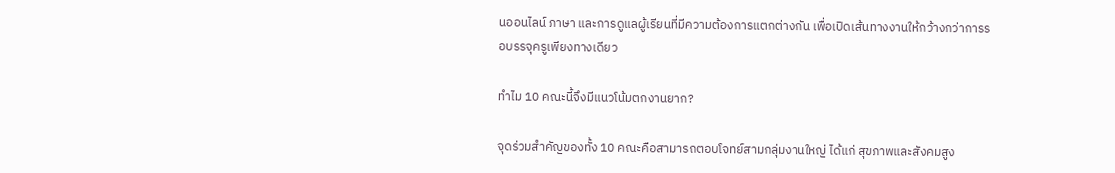นออนไลน์ ภาษา และการดูแลผู้เรียนที่มีความต้องการแตกต่างกัน เพื่อเปิดเส้นทางงานให้กว้างกว่าการรอบรรจุครูเพียงทางเดียว

ทำไม 10 คณะนี้จึงมีแนวโน้มตกงานยาก?

จุดร่วมสำคัญของทั้ง 10 คณะคือสามารถตอบโจทย์สามกลุ่มงานใหญ่ ได้แก่ สุขภาพและสังคมสูง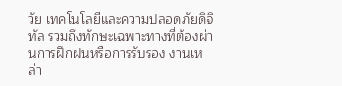วัย เทคโนโลยีและความปลอดภัยดิจิทัล รวมถึงทักษะเฉพาะทางที่ต้องผ่านการฝึกฝนหรือการรับรอง งานเหล่า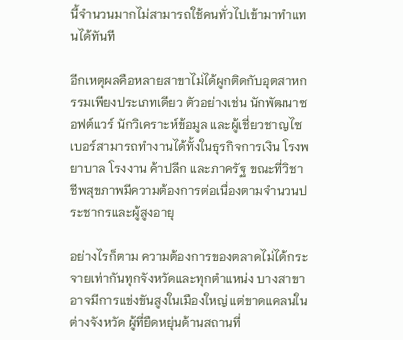นี้จำนวนมากไม่สามารถใช้คนทั่วไปเข้ามาทำแทนได้ทันที

อีกเหตุผลคือหลายสาขาไม่ได้ผูกติดกับอุตสาหกรรมเพียงประเภทเดียว ตัวอย่างเช่น นักพัฒนาซอฟต์แวร์ นักวิเคราะห์ข้อมูล และผู้เชี่ยวชาญไซเบอร์สามารถทำงานได้ทั้งในธุรกิจการเงิน โรงพยาบาล โรงงาน ค้าปลีก และภาครัฐ ขณะที่วิชาชีพสุขภาพมีความต้องการต่อเนื่องตามจำนวนประชากรและผู้สูงอายุ

อย่างไรก็ตาม ความต้องการของตลาดไม่ได้กระจายเท่ากันทุกจังหวัดและทุกตำแหน่ง บางสาขาอาจมีการแข่งขันสูงในเมืองใหญ่ แต่ขาดแคลนในต่างจังหวัด ผู้ที่ยืดหยุ่นด้านสถานที่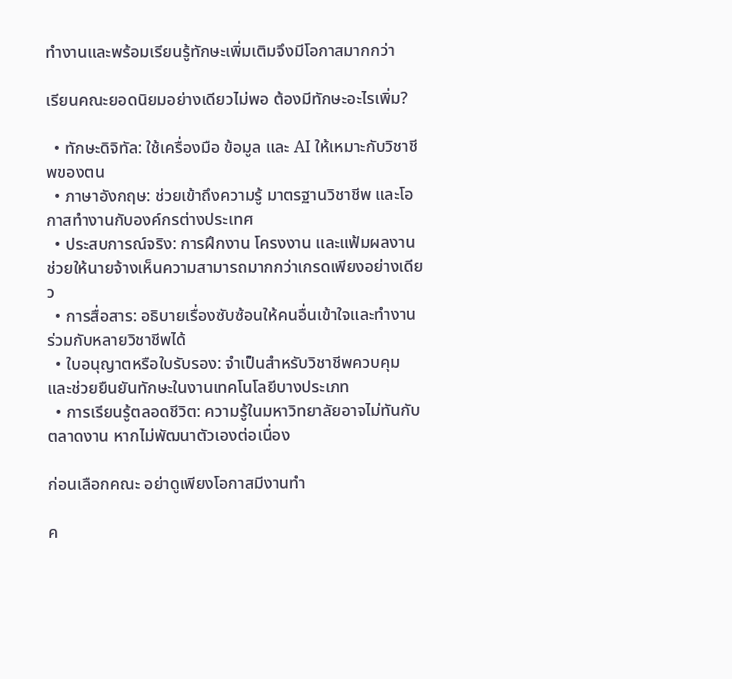ทำงานและพร้อมเรียนรู้ทักษะเพิ่มเติมจึงมีโอกาสมากกว่า

เรียนคณะยอดนิยมอย่างเดียวไม่พอ ต้องมีทักษะอะไรเพิ่ม?

  • ทักษะดิจิทัล: ใช้เครื่องมือ ข้อมูล และ AI ให้เหมาะกับวิชาชีพของตน
  • ภาษาอังกฤษ: ช่วยเข้าถึงความรู้ มาตรฐานวิชาชีพ และโอกาสทำงานกับองค์กรต่างประเทศ
  • ประสบการณ์จริง: การฝึกงาน โครงงาน และแฟ้มผลงานช่วยให้นายจ้างเห็นความสามารถมากกว่าเกรดเพียงอย่างเดียว
  • การสื่อสาร: อธิบายเรื่องซับซ้อนให้คนอื่นเข้าใจและทำงานร่วมกับหลายวิชาชีพได้
  • ใบอนุญาตหรือใบรับรอง: จำเป็นสำหรับวิชาชีพควบคุม และช่วยยืนยันทักษะในงานเทคโนโลยีบางประเภท
  • การเรียนรู้ตลอดชีวิต: ความรู้ในมหาวิทยาลัยอาจไม่ทันกับตลาดงาน หากไม่พัฒนาตัวเองต่อเนื่อง

ก่อนเลือกคณะ อย่าดูเพียงโอกาสมีงานทำ

ค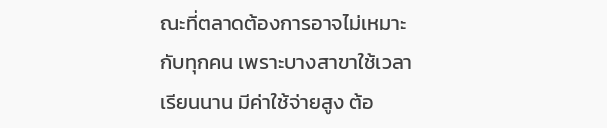ณะที่ตลาดต้องการอาจไม่เหมาะกับทุกคน เพราะบางสาขาใช้เวลาเรียนนาน มีค่าใช้จ่ายสูง ต้อ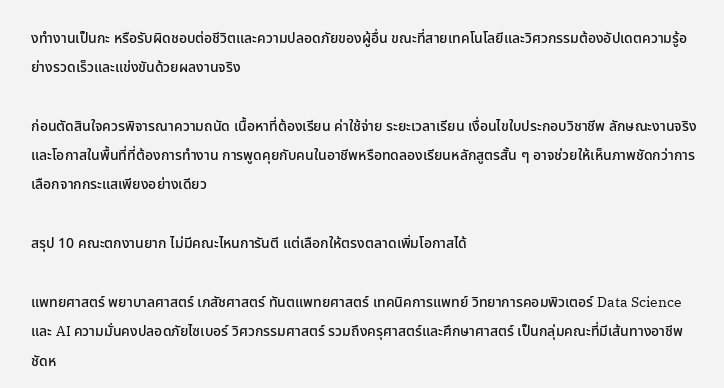งทำงานเป็นกะ หรือรับผิดชอบต่อชีวิตและความปลอดภัยของผู้อื่น ขณะที่สายเทคโนโลยีและวิศวกรรมต้องอัปเดตความรู้อย่างรวดเร็วและแข่งขันด้วยผลงานจริง

ก่อนตัดสินใจควรพิจารณาความถนัด เนื้อหาที่ต้องเรียน ค่าใช้จ่าย ระยะเวลาเรียน เงื่อนไขใบประกอบวิชาชีพ ลักษณะงานจริง และโอกาสในพื้นที่ที่ต้องการทำงาน การพูดคุยกับคนในอาชีพหรือทดลองเรียนหลักสูตรสั้น ๆ อาจช่วยให้เห็นภาพชัดกว่าการเลือกจากกระแสเพียงอย่างเดียว

สรุป 10 คณะตกงานยาก ไม่มีคณะไหนการันตี แต่เลือกให้ตรงตลาดเพิ่มโอกาสได้

แพทยศาสตร์ พยาบาลศาสตร์ เภสัชศาสตร์ ทันตแพทยศาสตร์ เทคนิคการแพทย์ วิทยาการคอมพิวเตอร์ Data Science และ AI ความมั่นคงปลอดภัยไซเบอร์ วิศวกรรมศาสตร์ รวมถึงครุศาสตร์และศึกษาศาสตร์ เป็นกลุ่มคณะที่มีเส้นทางอาชีพชัดห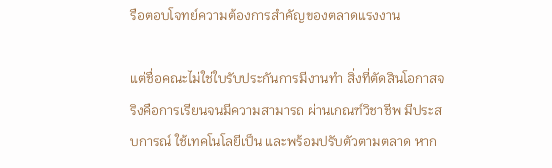รือตอบโจทย์ความต้องการสำคัญของตลาดแรงงาน

แต่ชื่อคณะไม่ใช่ใบรับประกันการมีงานทำ สิ่งที่ตัดสินโอกาสจริงคือการเรียนจนมีความสามารถ ผ่านเกณฑ์วิชาชีพ มีประสบการณ์ ใช้เทคโนโลยีเป็น และพร้อมปรับตัวตามตลาด หาก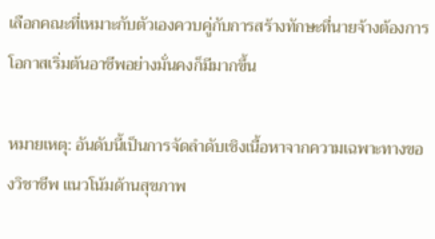เลือกคณะที่เหมาะกับตัวเองควบคู่กับการสร้างทักษะที่นายจ้างต้องการ โอกาสเริ่มต้นอาชีพอย่างมั่นคงก็มีมากขึ้น

หมายเหตุ: อันดับนี้เป็นการจัดลำดับเชิงเนื้อหาจากความเฉพาะทางของวิชาชีพ แนวโน้มด้านสุขภาพ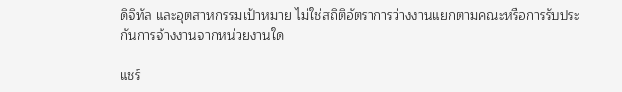ดิจิทัล และอุตสาหกรรมเป้าหมาย ไม่ใช่สถิติอัตราการว่างงานแยกตามคณะหรือการรับประกันการจ้างงานจากหน่วยงานใด

แชร์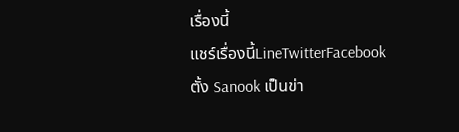เรื่องนี้
แชร์เรื่องนี้LineTwitterFacebook
ตั้ง Sanook เป็นข่า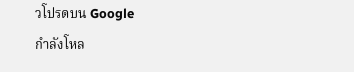วโปรดบน Google
กำลังโหล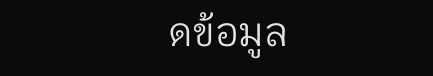ดข้อมูล